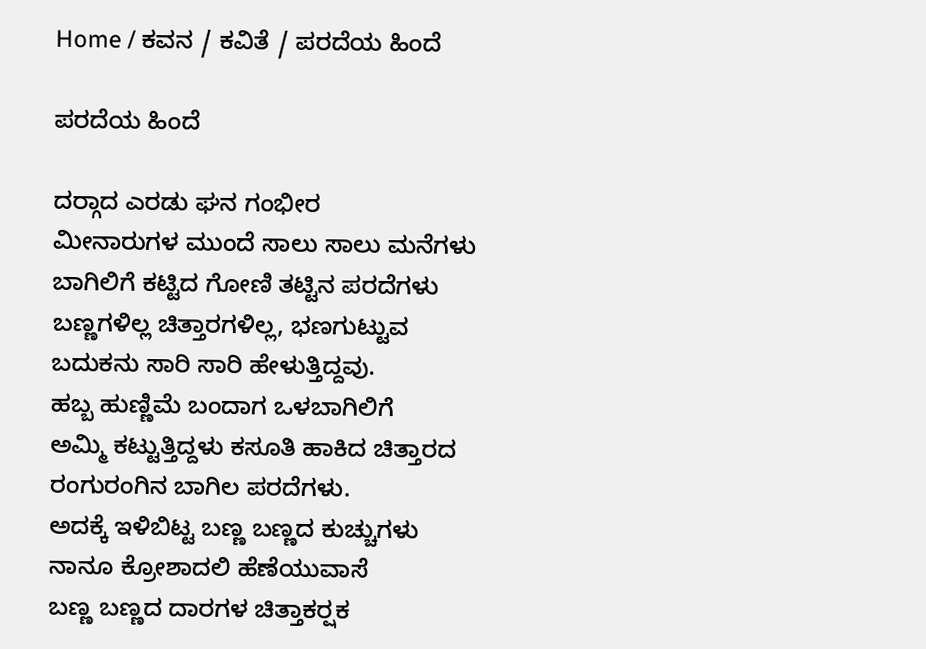Home / ಕವನ / ಕವಿತೆ / ಪರದೆಯ ಹಿಂದೆ

ಪರದೆಯ ಹಿಂದೆ

ದರ್‍ಗಾದ ಎರಡು ಘನ ಗಂಭೀರ
ಮೀನಾರುಗಳ ಮುಂದೆ ಸಾಲು ಸಾಲು ಮನೆಗಳು
ಬಾಗಿಲಿಗೆ ಕಟ್ಟಿದ ಗೋಣಿ ತಟ್ಟಿನ ಪರದೆಗಳು
ಬಣ್ಣಗಳಿಲ್ಲ ಚಿತ್ತಾರಗಳಿಲ್ಲ, ಭಣಗುಟ್ಟುವ
ಬದುಕನು ಸಾರಿ ಸಾರಿ ಹೇಳುತ್ತಿದ್ದವು.
ಹಬ್ಬ ಹುಣ್ಣಿಮೆ ಬಂದಾಗ ಒಳಬಾಗಿಲಿಗೆ
ಅಮ್ಮಿ ಕಟ್ಟುತ್ತಿದ್ದಳು ಕಸೂತಿ ಹಾಕಿದ ಚಿತ್ತಾರದ
ರಂಗುರಂಗಿನ ಬಾಗಿಲ ಪರದೆಗಳು.
ಅದಕ್ಕೆ ಇಳಿಬಿಟ್ಟ ಬಣ್ಣ ಬಣ್ಣದ ಕುಚ್ಚುಗಳು
ನಾನೂ ಕ್ರೋಶಾದಲಿ ಹೆಣೆಯುವಾಸೆ
ಬಣ್ಣ ಬಣ್ಣದ ದಾರಗಳ ಚಿತ್ತಾಕರ್‍ಷಕ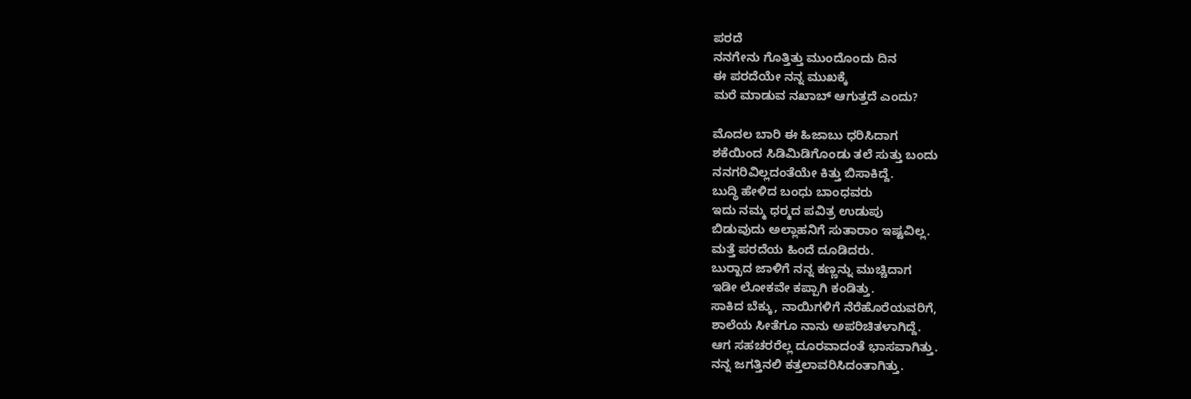ಪರದೆ
ನನಗೇನು ಗೊತ್ತಿತ್ತು ಮುಂದೊಂದು ದಿನ
ಈ ಪರದೆಯೇ ನನ್ನ ಮುಖಕ್ಕೆ
ಮರೆ ಮಾಡುವ ನಖಾಬ್ ಆಗುತ್ತದೆ ಎಂದು?

ಮೊದಲ ಬಾರಿ ಈ ಹಿಜಾಬು ಧರಿಸಿದಾಗ
ಶಕೆಯಿಂದ ಸಿಡಿಮಿಡಿಗೊಂಡು ತಲೆ ಸುತ್ತು ಬಂದು
ನನಗರಿವಿಲ್ಲದಂತೆಯೇ ಕಿತ್ತು ಬಿಸಾಕಿದ್ದೆ.
ಬುದ್ಧಿ ಹೇಳಿದ ಬಂಧು ಬಾಂಧವರು
ಇದು ನಮ್ಮ ಧರ್‍ಮದ ಪವಿತ್ರ ಉಡುಪು
ಬಿಡುವುದು ಅಲ್ಲಾಹನಿಗೆ ಸುತಾರಾಂ ಇಷ್ಟವಿಲ್ಲ.
ಮತ್ತೆ ಪರದೆಯ ಹಿಂದೆ ದೂಡಿದರು.
ಬುರ್‍ಖಾದ ಜಾಳಿಗೆ ನನ್ನ ಕಣ್ಣನ್ನು ಮುಚ್ಚಿದಾಗ
ಇಡೀ ಲೋಕವೇ ಕಪ್ಪಾಗಿ ಕಂಡಿತ್ತು.
ಸಾಕಿದ ಬೆಕ್ಕು, ನಾಯಿಗಳಿಗೆ ನೆರೆಹೊರೆಯವರಿಗೆ,
ಶಾಲೆಯ ಸೀತೆಗೂ ನಾನು ಅಪರಿಚಿತಳಾಗಿದ್ದೆ.
ಆಗ ಸಹಚರರೆಲ್ಲ ದೂರವಾದಂತೆ ಭಾಸವಾಗಿತ್ತು.
ನನ್ನ ಜಗತ್ತಿನಲಿ ಕತ್ತಲಾವರಿಸಿದಂತಾಗಿತ್ತು.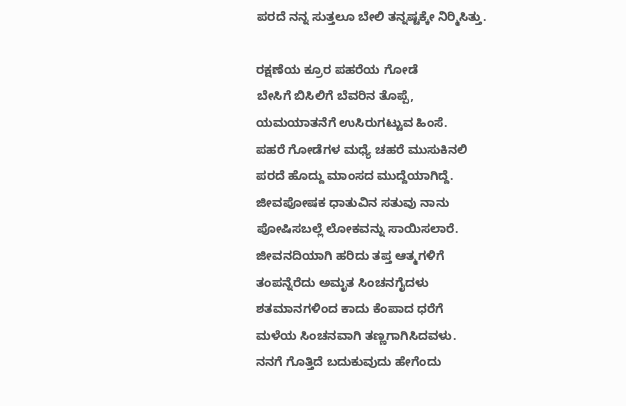ಪರದೆ ನನ್ನ ಸುತ್ತಲೂ ಬೇಲಿ ತನ್ನಷ್ಟಕ್ಕೇ ನಿರ್‍ಮಿಸಿತ್ತು.

ರಕ್ಷಣೆಯ ಕ್ರೂರ ಪಹರೆಯ ಗೋಡೆ
ಬೇಸಿಗೆ ಬಿಸಿಲಿಗೆ ಬೆವರಿನ ತೊಪ್ಪೆ,
ಯಮಯಾತನೆಗೆ ಉಸಿರುಗಟ್ಟುವ ಹಿಂಸೆ.
ಪಹರೆ ಗೋಡೆಗಳ ಮಧ್ಯೆ ಚಹರೆ ಮುಸುಕಿನಲಿ
ಪರದೆ ಹೊದ್ದು ಮಾಂಸದ ಮುದ್ದೆಯಾಗಿದ್ದೆ.
ಜೀವಪೋಷಕ ಧಾತುವಿನ ಸತುವು ನಾನು
ಪೋಷಿಸಬಲ್ಲೆ ಲೋಕವನ್ನು ಸಾಯಿಸಲಾರೆ.
ಜೀವನದಿಯಾಗಿ ಹರಿದು ತಪ್ತ ಆತ್ಮಗಳಿಗೆ
ತಂಪನ್ನೆರೆದು ಅಮೃತ ಸಿಂಚನಗೈದಳು
ಶತಮಾನಗಳಿಂದ ಕಾದು ಕೆಂಪಾದ ಧರೆಗೆ
ಮಳೆಯ ಸಿಂಚನವಾಗಿ ತಣ್ಣಗಾಗಿಸಿದವಳು.
ನನಗೆ ಗೊತ್ತಿದೆ ಬದುಕುವುದು ಹೇಗೆಂದು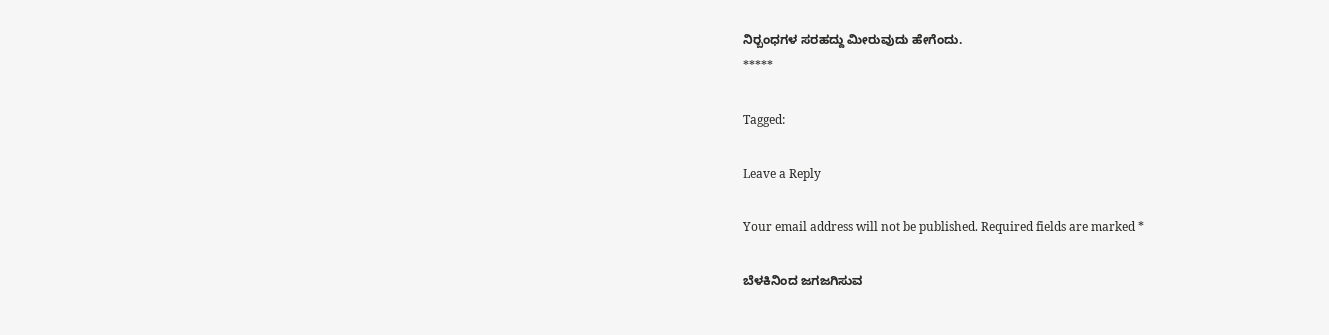ನಿರ್‍ಬಂಧಗಳ ಸರಹದ್ದು ಮೀರುವುದು ಹೇಗೆಂದು.
*****

Tagged:

Leave a Reply

Your email address will not be published. Required fields are marked *

ಬೆಳಕಿನಿಂದ ಜಗಜಗಿಸುವ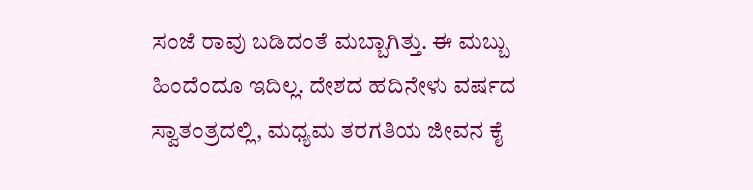ಸಂಜೆ ರಾವು ಬಡಿದಂತೆ ಮಬ್ಬಾಗಿತ್ತು. ಈ ಮಬ್ಬು ಹಿಂದೆಂದೂ ಇದಿಲ್ಲ. ದೇಶದ ಹದಿನೇಳು ವರ್ಷದ ಸ್ವಾತಂತ್ರದಲ್ಲಿ, ಮಧ್ಯಮ ತರಗತಿಯ ಜೀವನ ಕೈ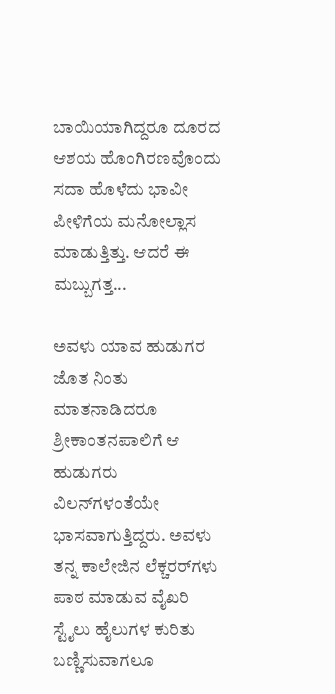ಬಾಯಿಯಾಗಿದ್ದರೂ ದೂರದ ಆಶಯ ಹೊಂಗಿರಣವೊಂದು ಸದಾ ಹೊಳೆದು ಭಾವೀ ಪೀಳಿಗೆಯ ಮನೋಲ್ಲಾಸ ಮಾಡುತ್ತಿತ್ತು. ಆದರೆ ಈ ಮಬ್ಬುಗತ್ತ...

ಅವಳು ಯಾವ ಹುಡುಗರ ಜೊತ ನಿಂತು ಮಾತನಾಡಿದರೂ ಶ್ರೀಕಾಂತನಪಾಲಿಗೆ ಆ ಹುಡುಗರು ವಿಲನ್‌ಗಳಂತೆಯೇ ಭಾಸವಾಗುತ್ತಿದ್ದರು. ಅವಳು ತನ್ನ ಕಾಲೇಜಿನ ಲೆಕ್ಚರರ್‌ಗಳು ಪಾಠ ಮಾಡುವ ವೈಖರಿ ಸ್ಟೈಲು ಹೈಲುಗಳ ಕುರಿತು ಬಣ್ಣಿಸುವಾಗಲೂ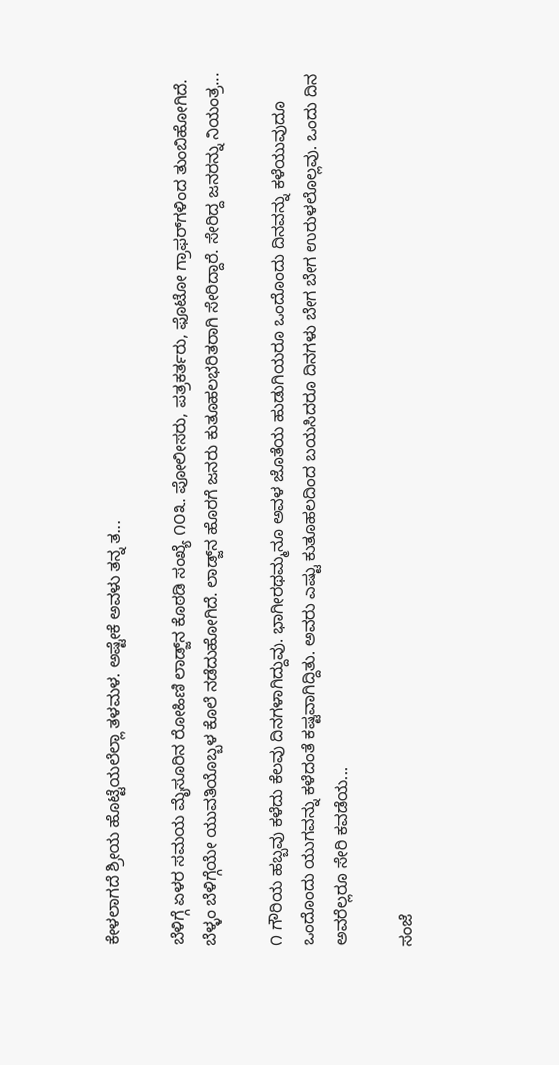ಕೇಳಲಾಗದೆ ಶ್ರೀಯ ಹೊಟ್ಟೆಯಲೆಲ್ಲಾ ತಳಮಳ. ಅಷ್ಟೇಕೆ ಅವಳು ತನ್ನ ತ...

ಬೆಳಿಗ್ಗೆ ಏಳರ ಸಮಯ ಮೈಸೂರಿನ ರೋಹಿಣಿ ಲಾಡ್ಜ್‌ನ ಕೊಠಡಿ ಸಂಖ್ಯೆ ೧೦೩. ಪೋಲೀಸರು, ಪತ್ರಕರ್ತರು, ಫೊಟೋ ಗ್ರಾಫರ್‌ಗಳಿಂದ ತುಂಬಿಹೋಗಿದೆ. ಬೆಳ್ಳಂ ಬೆಳಿಗ್ಗೆಯೇ ಯುವತಿಯೊಬ್ಬಳ ಕೊಲೆ ನಡೆದುಹೋಗಿದೆ. ಲಾಡ್ಜ್‌ನ ಹೊರಗೆ ಜನರು ಕುತೂಹಲಭರಿತರಾಗಿ ಸೇರಿದ್ದಾರೆ. ಸೇರಿದ್ದ ಜನರನ್ನು ನಿಯಂತ್ರ...

೧ ಗೌರಿಯ ಹಬ್ಬವು ಕಳೆದು ಕೆಲವು ದಿನಗಳಾಗಿದ್ದುವು. ಭಾಗೀರಥಮ್ಮನೂ ಅವಳ ಜೊತೆಯ ಹುಡುಗಿಯರೂ ಒಂದೊಂದು ದಿನವನ್ನು ಕಳೆಯುವುದೂ ಒಂದೊಂದು ಯುಗವನ್ನು ಕಳೆದಂತೆ ಕಷ್ಟವಾಗಿದ್ದಿತು. ಅವರು ಎಷ್ಟು ಕುತೂಹಲದಿಂದ ಬಯಸಿದರೂ ದಿನಗಳು ಬೇಗ ಬೇಗ ಉರುಳಲೊಲ್ಲವು. ಒಂದು ದಿನ ಅವರೆಲ್ಲರೂ ಸೇರಿ ಕವಡೆಯ...

ಸಂಜೆ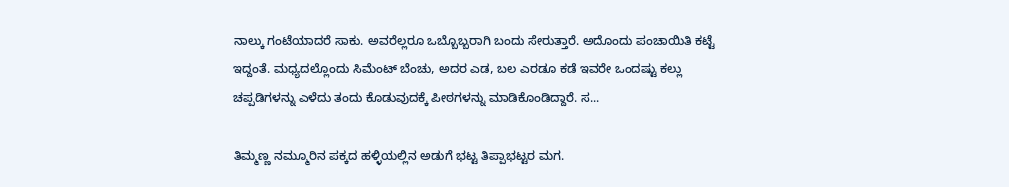ನಾಲ್ಕು ಗಂಟೆಯಾದರೆ ಸಾಕು. ಅವರೆಲ್ಲರೂ ಒಬ್ಬೊಬ್ಬರಾಗಿ ಬಂದು ಸೇರುತ್ತಾರೆ. ಅದೊಂದು ಪಂಚಾಯಿತಿ ಕಟ್ಟೆ ಇದ್ದಂತೆ. ಮಧ್ಯದಲ್ಲೊಂದು ಸಿಮೆಂಟ್ ಬೆಂಚು, ಅದರ ಎಡ, ಬಲ ಎರಡೂ ಕಡೆ ಇವರೇ ಒಂದಷ್ಟು ಕಲ್ಲು ಚಪ್ಪಡಿಗಳನ್ನು ಎಳೆದು ತಂದು ಕೊಡುವುದಕ್ಕೆ ಪೀಠಗಳನ್ನು ಮಾಡಿಕೊಂಡಿದ್ದಾರೆ. ಸ...

ತಿಮ್ಮಣ್ಣ ನಮ್ಮೂರಿನ ಪಕ್ಕದ ಹಳ್ಳಿಯಲ್ಲಿನ ಅಡುಗೆ ಭಟ್ಟ ತಿಪ್ಪಾಭಟ್ಟರ ಮಗ.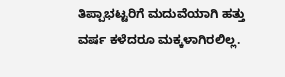ತಿಪ್ಪಾಭಟ್ಟರಿಗೆ ಮದುವೆಯಾಗಿ ಹತ್ತು ವರ್ಷ ಕಳೆದರೂ ಮಕ್ಕಳಾಗಿರಲಿಲ್ಲ.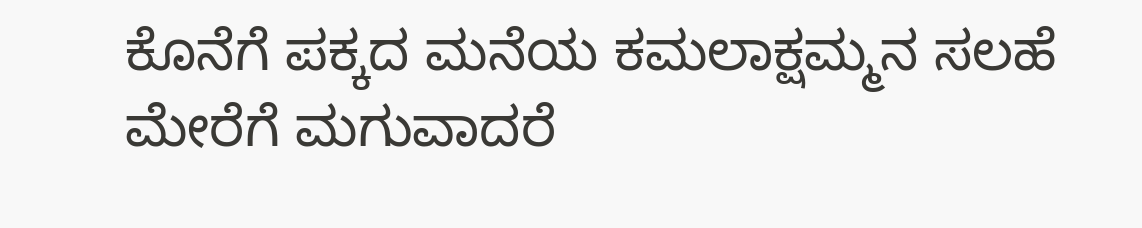ಕೊನೆಗೆ ಪಕ್ಕದ ಮನೆಯ ಕಮಲಾಕ್ಷಮ್ಮನ ಸಲಹೆ ಮೇರೆಗೆ ಮಗುವಾದರೆ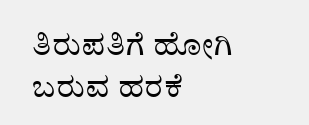ತಿರುಪತಿಗೆ ಹೋಗಿ ಬರುವ ಹರಕೆ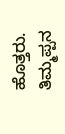ಹೊತ್ತರು. ತಿಮ್ಮಪ್ಪನ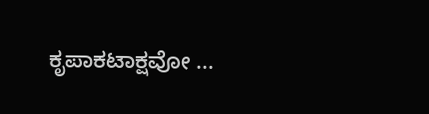ಕೃಪಾಕಟಾಕ್ಷವೋ ...